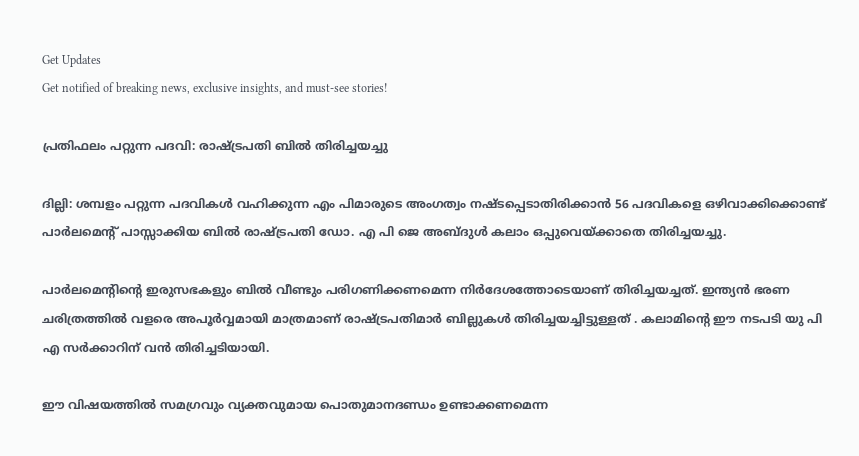Get Updates
Get notified of breaking news, exclusive insights, and must-see stories!

പ്രതിഫലം പറ്റുന്ന പദവി: രാഷ്ട്രപതി ബില്‍ തിരിച്ചയച്ചു

ദില്ലി: ശമ്പളം പറ്റുന്ന പദവികള്‍ വഹിക്കുന്ന എം പിമാരുടെ അംഗത്വം നഷ്ടപ്പെടാതിരിക്കാന്‍ 56 പദവികളെ ഒഴിവാക്കിക്കൊണ്ട് പാര്‍ലമെന്റ് പാസ്സാക്കിയ ബില്‍ രാഷ്ട്രപതി ഡോ. എ പി ജെ അബ്ദുള്‍ കലാം ഒപ്പുവെയ്ക്കാതെ തിരിച്ചയച്ചു.

പാര്‍ലമെന്റിന്റെ ഇരുസഭകളും ബില്‍ വീണ്ടും പരിഗണിക്കണമെന്ന നിര്‍ദേശത്തോടെയാണ് തിരിച്ചയച്ചത്. ഇന്ത്യന്‍ ഭരണ ചരിത്രത്തില്‍ വളരെ അപൂര്‍വ്വമായി മാത്രമാണ് രാഷ്ട്രപതിമാര്‍ ബില്ലുകള്‍ തിരിച്ചയച്ചിട്ടുള്ളത് . കലാമിന്റെ ഈ നടപടി യു പി എ സര്‍ക്കാറിന് വന്‍ തിരിച്ചടിയായി.

ഈ വിഷയത്തില്‍ സമഗ്രവും വ്യക്തവുമായ പൊതുമാനദണ്ഡം ഉണ്ടാക്കണമെന്ന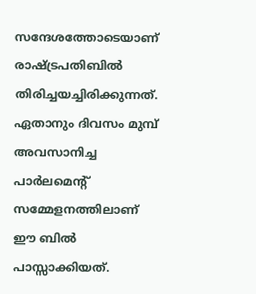സന്ദേശത്തോടെയാണ് രാഷ്ട്രപതിബില്‍ തിരിച്ചയച്ചിരിക്കുന്നത്. ഏതാനും ദിവസം മുമ്പ് അവസാനിച്ച പാര്‍ലമെന്റ് സമ്മേളനത്തിലാണ് ഈ ബില്‍ പാസ്സാക്കിയത്.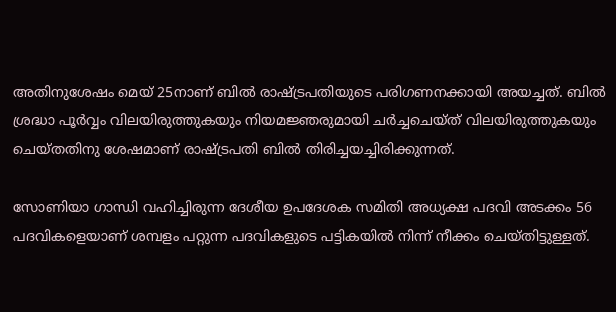അതിനുശേഷം മെയ് 25നാണ് ബില്‍ രാഷ്ട്രപതിയുടെ പരിഗണനക്കായി അയച്ചത്. ബില്‍ ശ്രദ്ധാ പൂര്‍വ്വം വിലയിരുത്തുകയും നിയമജ്ഞരുമായി ചര്‍ച്ചചെയ്ത് വിലയിരുത്തുകയും ചെയ്തതിനു ശേഷമാണ് രാഷ്ട്രപതി ബില്‍ തിരിച്ചയച്ചിരിക്കുന്നത്.

സോണിയാ ഗാന്ധി വഹിച്ചിരുന്ന ദേശീയ ഉപദേശക സമിതി അധ്യക്ഷ പദവി അടക്കം 56 പദവികളെയാണ് ശമ്പളം പറ്റുന്ന പദവികളുടെ പട്ടികയില്‍ നിന്ന് നീക്കം ചെയ്തിട്ടുള്ളത്.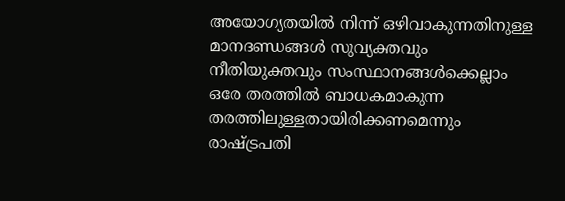അയോഗ്യതയില്‍ നിന്ന് ഒഴിവാകുന്നതിനുള്ള മാനദണ്ഡങ്ങള്‍ സുവ്യക്തവും നീതിയുക്തവും സംസ്ഥാനങ്ങള്‍ക്കെല്ലാം ഒരേ തരത്തില്‍ ബാധകമാകുന്ന തരത്തിലുള്ളതായിരിക്കണമെന്നും രാഷ്ട്രപതി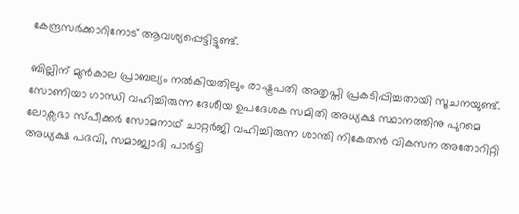കേന്ദ്രസര്‍ക്കാറിനോട് ആവശ്യപ്പെട്ടിട്ടുണ്ട്.

ബില്ലിന് മുന്‍കാല പ്രാബല്യം നല്‍കിയതിലും രാഷ്ട്രപതി അതൃപ്തി പ്രകടിപ്പിച്ചതായി സൂചനയുണ്ട്. സോണിയാ ഗാന്ധി വഹിച്ചിരുന്ന ദേശീയ ഉപദേശക സമിതി അധ്യക്ഷ സ്ഥാനത്തിനു പുറമെ ലോക്സഭാ സ്പീക്കര്‍ സോമനാഥ് ചാറ്റര്‍ജി വഹിച്ചിരുന്ന ശാന്തി നികേതന്‍ വികസന അതോറിറ്റി അധ്യക്ഷ പദവി, സമാജ്വാദി പാര്‍ട്ടി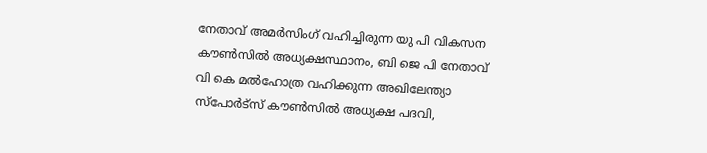നേതാവ് അമര്‍സിംഗ് വഹിച്ചിരുന്ന യു പി വികസന കൗണ്‍സില്‍ അധ്യക്ഷസ്ഥാനം, ബി ജെ പി നേതാവ് വി കെ മല്‍ഹോത്ര വഹിക്കുന്ന അഖിലേന്ത്യാ സ്പോര്‍ട്സ് കൗണ്‍സില്‍ അധ്യക്ഷ പദവി,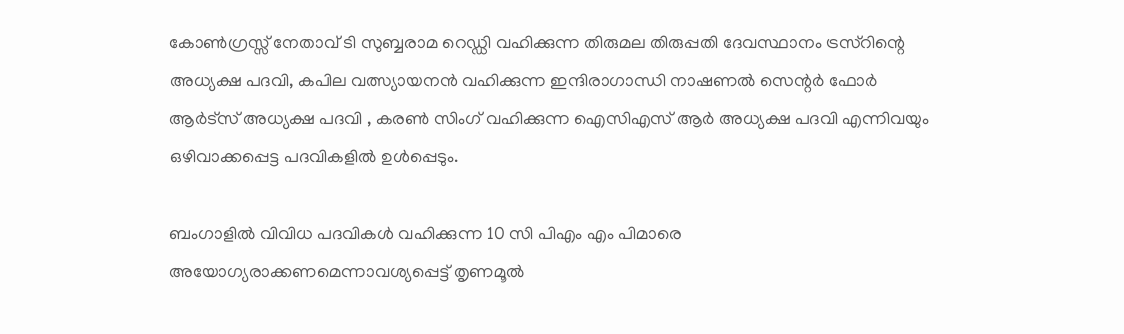കോണ്‍ഗ്രസ്സ് നേതാവ് ടി സുബ്ബരാമ റെഡ്ഡി വഹിക്കുന്ന തിരുമല തിരുപ്പതി ദേവസ്ഥാനം ട്രസ്റിന്റെ അധ്യക്ഷ പദവി, കപില വത്സ്യായനന്‍ വഹിക്കുന്ന ഇന്ദിരാഗാന്ധി നാഷണല്‍ സെന്റര്‍ ഫോര്‍ ആര്‍ട്സ് അധ്യക്ഷ പദവി , കരണ്‍ സിംഗ് വഹിക്കുന്ന ഐസിഎസ് ആര്‍ അധ്യക്ഷ പദവി എന്നിവയും ഒഴിവാക്കപ്പെട്ട പദവികളില്‍ ഉള്‍പ്പെടും.

ബംഗാളില്‍ വിവിധ പദവികള്‍ വഹിക്കുന്ന 10 സി പിഎം എം പിമാരെ അയോഗ്യരാക്കണമെന്നാവശ്യപ്പെട്ട് തൃണമൂല്‍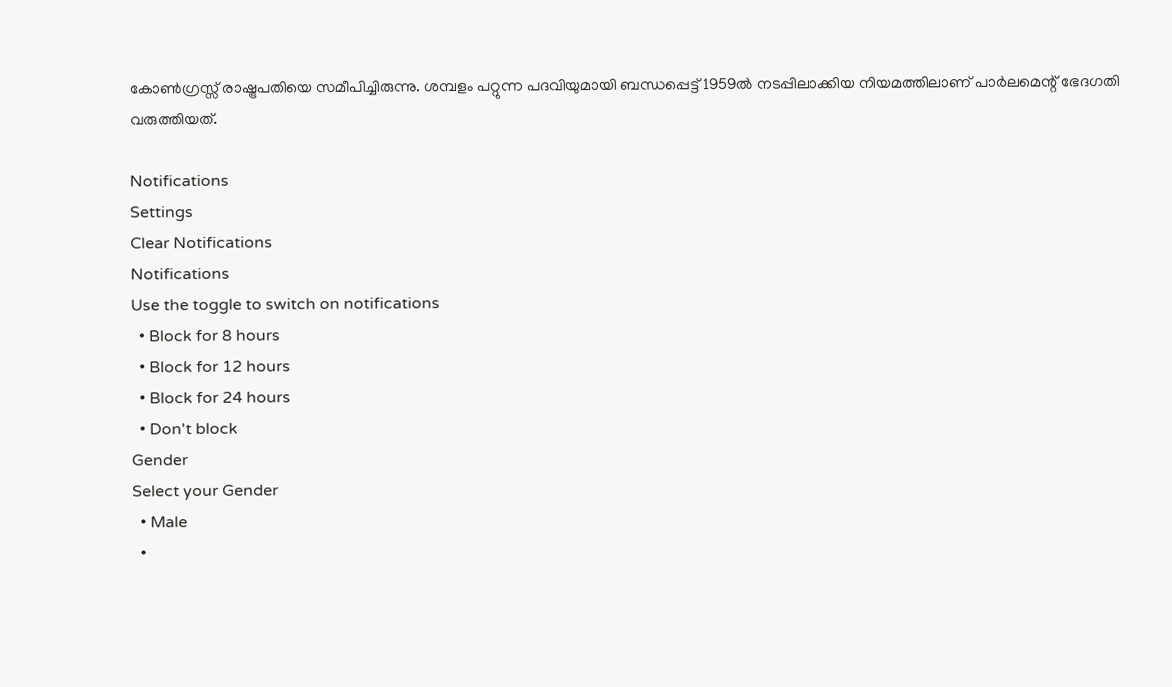കോണ്‍ഗ്രസ്സ് രാഷ്ട്രപതിയെ സമീപിച്ചിരുന്നു. ശമ്പളം പറ്റുന്ന പദവിയുമായി ബന്ധപ്പെട്ട് 1959ല്‍ നടപ്പിലാക്കിയ നിയമത്തിലാണ് പാര്‍ലമെന്റ് ഭേദഗതി വരുത്തിയത്.

Notifications
Settings
Clear Notifications
Notifications
Use the toggle to switch on notifications
  • Block for 8 hours
  • Block for 12 hours
  • Block for 24 hours
  • Don't block
Gender
Select your Gender
  • Male
  •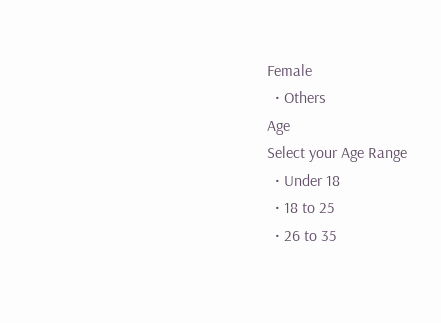Female
  • Others
Age
Select your Age Range
  • Under 18
  • 18 to 25
  • 26 to 35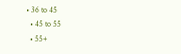• 36 to 45
  • 45 to 55
  • 55+